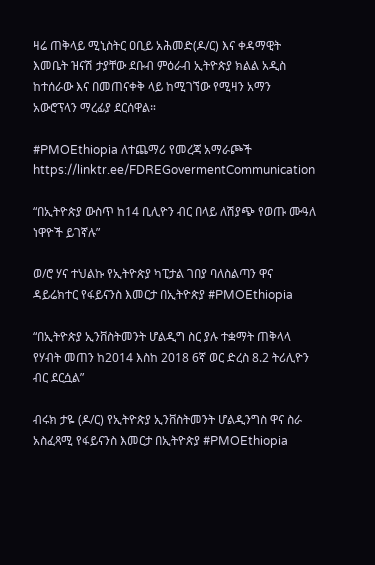ዛሬ ጠቅላይ ሚኒስትር ዐቢይ አሕመድ(ዶ/ር) እና ቀዳማዊት እመቤት ዝናሽ ታያቸው ደቡብ ምዕራብ ኢትዮጵያ ክልል አዲስ ከተሰራው እና በመጠናቀቅ ላይ ከሚገኘው የሚዛን አማን አውሮፕላን ማረፊያ ደርሰዋል።

#PMOEthiopia ለተጨማሪ የመረጃ አማራጮች https://linktr.ee/FDREGovermentCommunication

“በኢትዮጵያ ውስጥ ከ14 ቢሊዮን ብር በላይ ለሽያጭ የወጡ ሙዓለ ነዋዮች ይገኛሉ”

ወ/ሮ ሃና ተህልኩ የኢትዮጵያ ካፒታል ገበያ ባለስልጣን ዋና ዳይሬክተር የፋይናንስ እመርታ በኢትዮጵያ #PMOEthiopia

“በኢትዮጵያ ኢንቨስትመንት ሆልዲግ ስር ያሉ ተቋማት ጠቅላላ የሃብት መጠን ከ2014 እስከ 2018 6ኛ ወር ድረስ 8.2 ትሪሊዮን ብር ደርሷል”

ብሩክ ታዬ (ዶ/ር) የኢትዮጵያ ኢንቨስትመንት ሆልዲንግስ ዋና ስራ አስፈጻሚ የፋይናንስ እመርታ በኢትዮጵያ #PMOEthiopia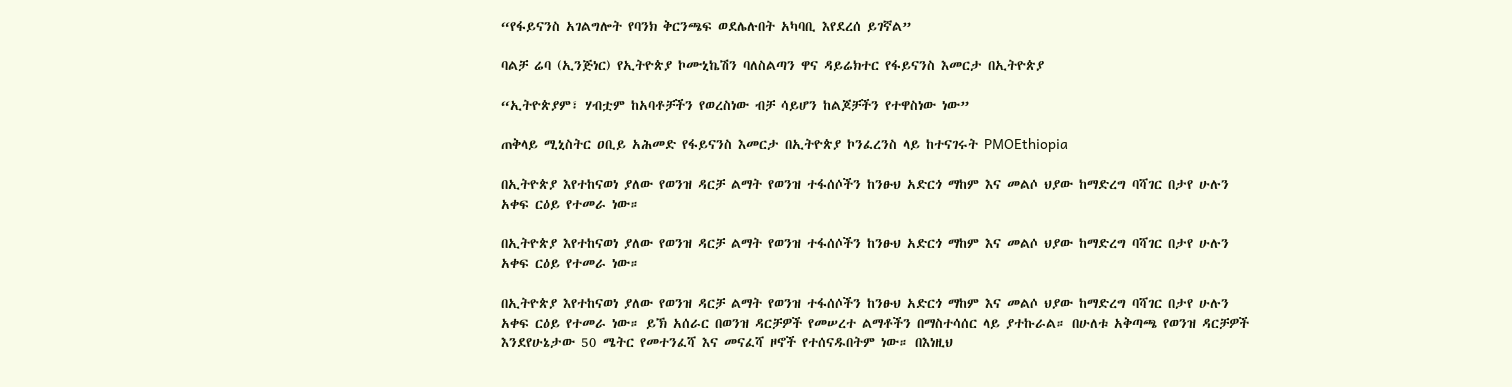“የፋይናንስ አገልግሎት የባንክ ቅርንጫፍ ወደሌሉበት አካባቢ እየደረሰ ይገኛል”

ባልቻ ሬባ (ኢንጅነር) የኢትዮጵያ ኮሙኒኬሽን ባለስልጣን ዋና ዳይሬክተር የፋይናንስ እመርታ በኢትዮጵያ

“ኢትዮጵያም፣ ሃብቷም ከአባቶቻችን የወረስነው ብቻ ሳይሆን ከልጆቻችን የተዋስነው ነው”

ጠቅላይ ሚኒስትር ዐቢይ አሕመድ የፋይናንስ እመርታ በኢትዮጵያ ኮንፈረንስ ላይ ከተናገሩት PMOEthiopia

በኢትዮጵያ እየተከናወነ ያለው የወንዝ ዳርቻ ልማት የወንዝ ተፋሰሶችን ከንፁህ አድርጎ ማከም እና መልሶ ህያው ከማድረግ ባሻገር በታየ ሁሉን አቀፍ ርዕይ የተመራ ነው።

በኢትዮጵያ እየተከናወነ ያለው የወንዝ ዳርቻ ልማት የወንዝ ተፋሰሶችን ከንፁህ አድርጎ ማከም እና መልሶ ህያው ከማድረግ ባሻገር በታየ ሁሉን አቀፍ ርዕይ የተመራ ነው።

በኢትዮጵያ እየተከናወነ ያለው የወንዝ ዳርቻ ልማት የወንዝ ተፋሰሶችን ከንፁህ አድርጎ ማከም እና መልሶ ህያው ከማድረግ ባሻገር በታየ ሁሉን አቀፍ ርዕይ የተመራ ነው። ይኽ አሰራር በወንዝ ዳርቻዎች የመሠረተ ልማቶችን በማስተሳሰር ላይ ያተኩራል። በሁለቱ አቅጣጫ የወንዝ ዳርቻዎች እንደየሁኔታው 50 ሜትር የመተንፈሻ እና መናፈሻ ዞኖች የተሰናዱበትም ነው። በእነዚህ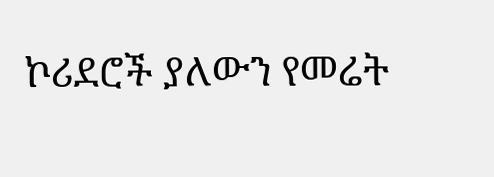ኮሪደሮች ያለውን የመሬት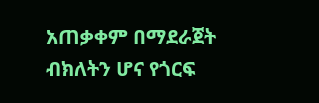አጠቃቀም በማደራጀት ብክለትን ሆና የጎርፍ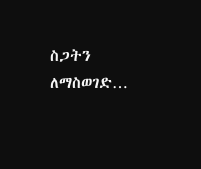ስጋትን ለማስወገድ…